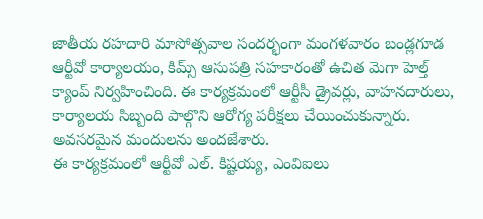జాతీయ రహదారి మాసోత్సవాల సందర్భంగా మంగళవారం బండ్లగూడ ఆర్టీవో కార్యాలయం, కిమ్స్ ఆసుపత్రి సహకారంతో ఉచిత మెగా హెల్త్ క్యాంప్ నిర్వహించింది. ఈ కార్యక్రమంలో ఆర్టీసీ డ్రైవర్లు, వాహనదారులు, కార్యాలయ సిబ్బంది పాల్గొని ఆరోగ్య పరీక్షలు చేయించుకున్నారు. అవసరమైన మందులను అందజేశారు.
ఈ కార్యక్రమంలో ఆర్టీవో ఎల్. కిష్టయ్య, ఎంవిఐలు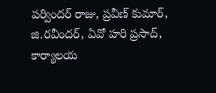పర్విందర్ రాజు, ప్రవీణ్ కుమార్, జి.రవీందర్, ఏవో హరి ప్రసాద్, కార్యాలయ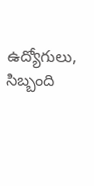ఉద్యోగులు, సిబ్బంది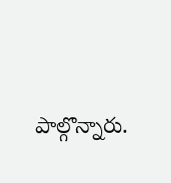పాల్గొన్నారు.